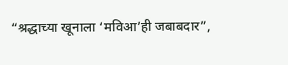“श्रद्धाच्या खूनाला ‘मविआ’ही जबाबदार”,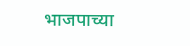भाजपाच्या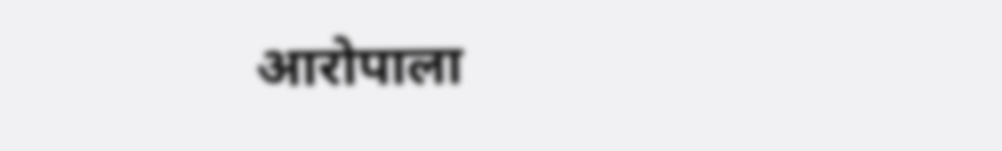आरोपाला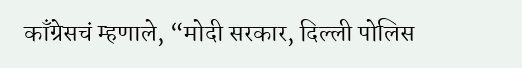काँग्रेसचं म्हणाले, “मोदी सरकार, दिल्ली पोलिस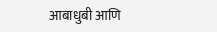आबाधुबी आणि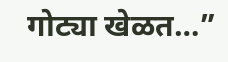गोट्या खेळत…”